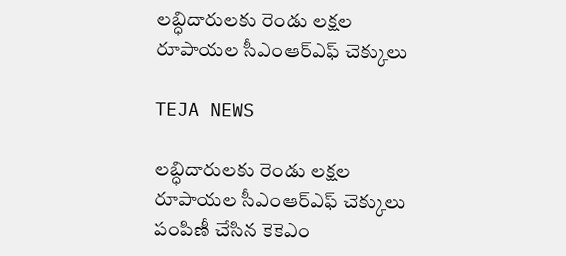లబ్ధిదారులకు రెండు లక్షల రూపాయల సీఎంఆర్ఎఫ్ చెక్కులు

TEJA NEWS

లబ్ధిదారులకు రెండు లక్షల రూపాయల సీఎంఆర్ఎఫ్ చెక్కులు పంపిణీ చేసిన కెకెఎం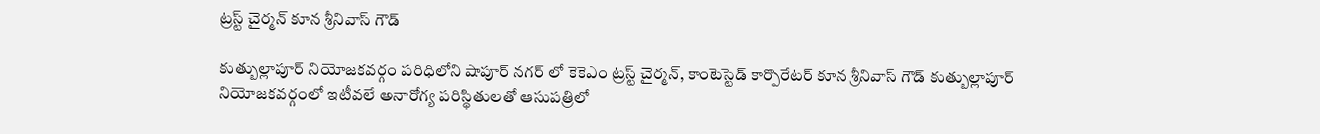ట్రస్ట్ చైర్మన్ కూన శ్రీనివాస్ గౌడ్

కుత్బుల్లాపూర్ నియోజకవర్గం పరిధిలోని షాపూర్ నగర్ లో కెకెఎం ట్రస్ట్ చైర్మన్, కాంటెస్టెడ్ కార్పొరేటర్ కూన శ్రీనివాస్ గౌడ్ కుత్బుల్లాపూర్ నియోజకవర్గంలో ఇటీవలే అనారోగ్య పరిస్థితులతో ఆసుపత్రిలో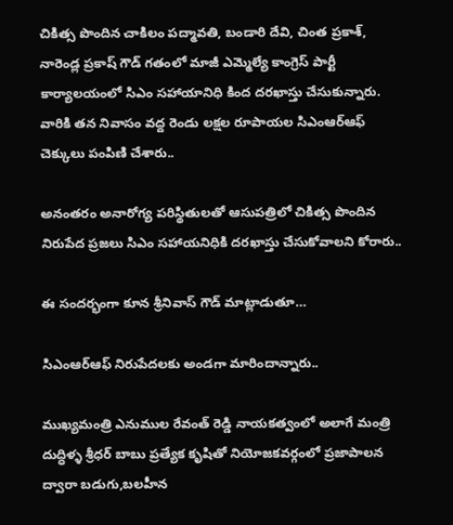చికిత్స పొందిన చాకిలం పద్మావతి, బండారి దేవి, చింత ప్రకాశ్, నారెండ్ల ప్రకాష్ గౌడ్ గతంలో మాజీ ఎమ్మెల్యే కాంగ్రెస్ పార్టీ కార్యాలయంలో సిఎం సహాయానిధి కింద దరఖాస్తు చేసుకున్నారు. వారికి తన నివాసం వద్ద రెండు లక్షల రూపాయల సిఎంఆర్ఆఫ్ చెక్కులు పంపిణి చేశారు..

అనంతరం అనారోగ్య పరిస్థితులతో ఆసుపత్రిలో చికిత్స పొందిన నిరుపేద ప్రజలు సిఎం సహాయనిధికి దరఖాస్తు చేసుకోవాలని కోరారు..

ఈ సందర్భంగా కూన శ్రీనివాస్ గౌడ్ మాట్లాడుతూ…

సిఎంఆర్ఆఫ్ నిరుపేదలకు అండగా మారిందాన్నారు..

ముఖ్యమంత్రి ఎనుముల రేవంత్ రెడ్డి నాయకత్వంలో అలాగే మంత్రి దుద్ధిళ్ళ శ్రీధర్ బాబు ప్రత్యేక కృషితో నియోజకవర్గంలో ప్రజాపాలన ద్వారా బడుగు,బలహీన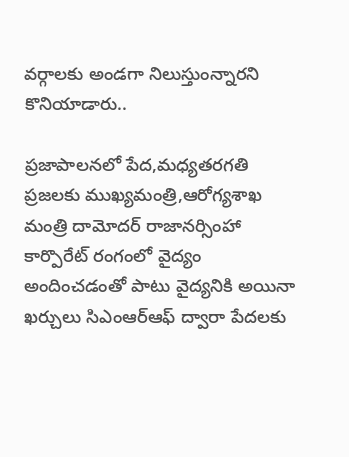వర్గాలకు అండగా నిలుస్తుంన్నారని కొనియాడారు..

ప్రజాపాలనలో పేద,మధ్యతరగతి ప్రజలకు ముఖ్యమంత్రి,ఆరోగ్యశాఖ మంత్రి దామోదర్ రాజానర్సింహా కార్పొరేట్ రంగంలో వైద్యం అందించడంతో పాటు వైద్యనికి అయినా ఖర్చులు సిఎంఆర్ఆఫ్ ద్వారా పేదలకు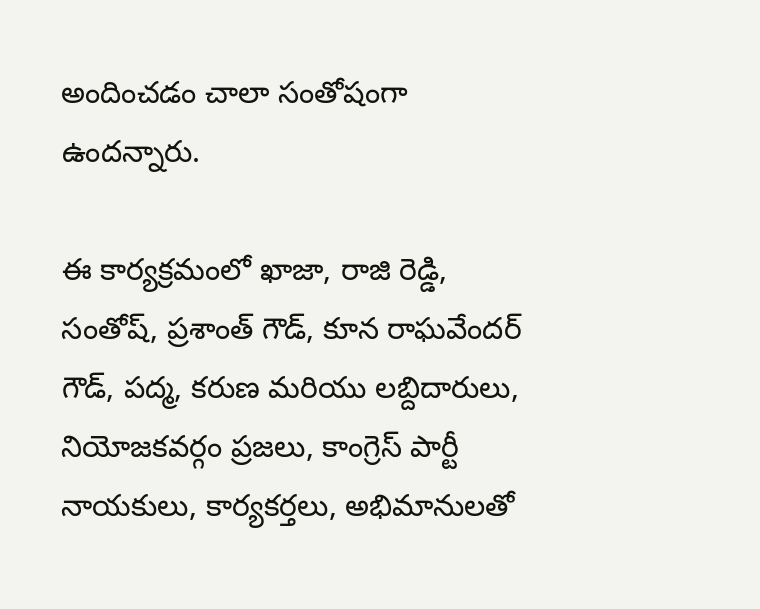అందించడం చాలా సంతోషంగా ఉందన్నారు.

ఈ కార్యక్రమంలో ఖాజా, రాజి రెడ్డి, సంతోష్, ప్రశాంత్ గౌడ్, కూన రాఘవేందర్ గౌడ్, పద్మ, కరుణ మరియు లబ్దిదారులు, నియోజకవర్గం ప్రజలు, కాంగ్రెస్ పార్టీ నాయకులు, కార్యకర్తలు, అభిమానులతో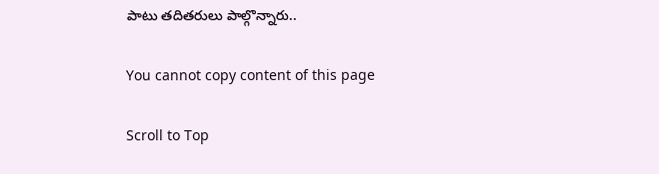పాటు తదితరులు పాల్గొన్నారు..

You cannot copy content of this page

Scroll to Top